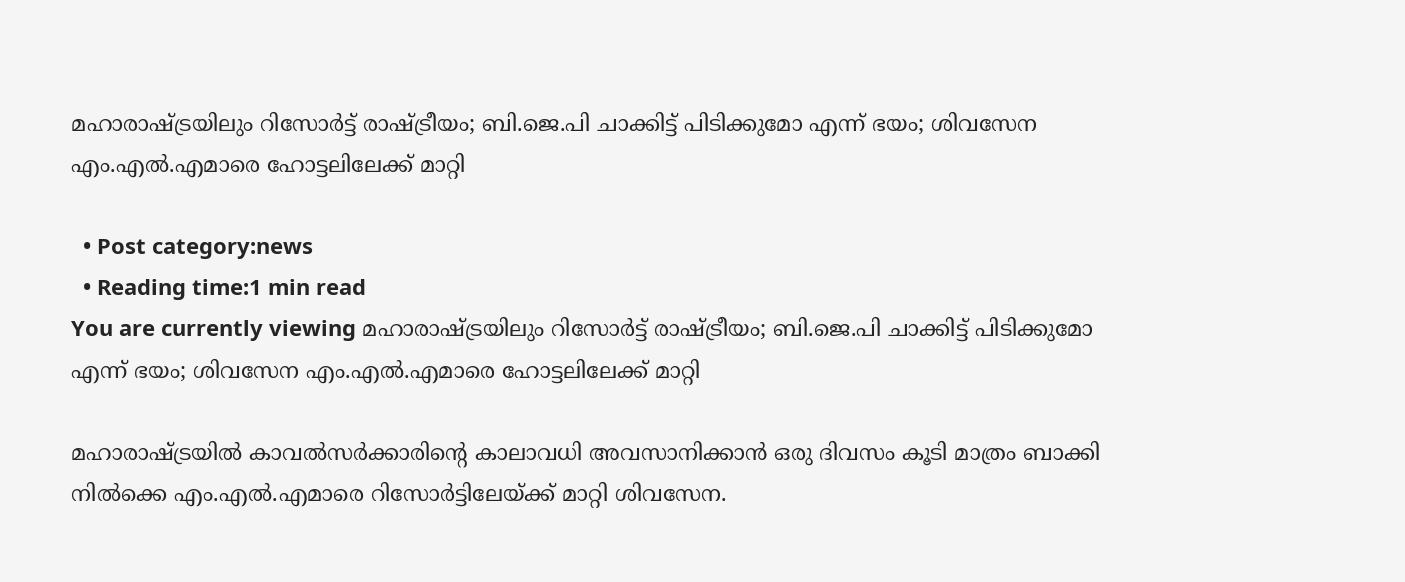മഹാരാഷ്ട്രയിലും റിസോർട്ട് രാഷ്ട്രീയം; ബി.ജെ.പി ചാക്കിട്ട് പിടിക്കുമോ എന്ന് ഭയം; ശിവസേന എം.എല്‍.എമാരെ ഹോട്ടലിലേക്ക് മാറ്റി

  • Post category:news
  • Reading time:1 min read
You are currently viewing മഹാരാഷ്ട്രയിലും റിസോർട്ട് രാഷ്ട്രീയം; ബി.ജെ.പി ചാക്കിട്ട് പിടിക്കുമോ എന്ന് ഭയം; ശിവസേന എം.എല്‍.എമാരെ ഹോട്ടലിലേക്ക് മാറ്റി

മഹാരാഷ്ട്രയില്‍ കാവല്‍സര്‍ക്കാരിന്‍റെ കാലാവധി അവസാനിക്കാന്‍ ഒരു ദിവസം കൂടി മാത്രം ബാക്കി നില്‍ക്കെ എം.എല്‍.എമാരെ റിസോര്‍ട്ടിലേയ്ക്ക് മാറ്റി ശിവസേന.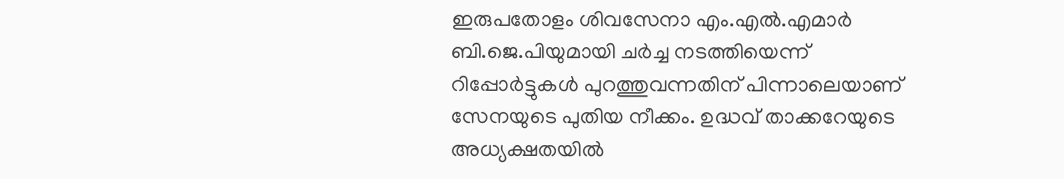ഇരുപതോളം ശിവസേനാ എം.എല്‍.എമാര്‍ ബി.ജെ.പിയുമായി ചര്‍ച്ച നടത്തിയെന്ന് റിപ്പോര്‍ട്ടുകള്‍ പുറത്തുവന്നതിന് പിന്നാലെയാണ് സേനയുടെ പുതിയ നീക്കം. ഉദ്ധവ് താക്കറേയുടെ അധ്യക്ഷതയില്‍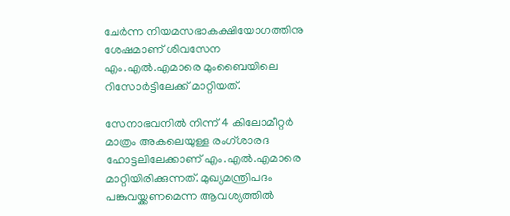ചേര്‍ന്ന നിയമസഭാകക്ഷിയോഗത്തിനു ശേഷമാണ് ശിവസേന എം.എല്‍.എമാരെ മുംബൈയിലെ റിസോര്‍ട്ടിലേക്ക് മാറ്റിയത്.

സേനാഭവനില്‍ നിന്ന് 4 കിലോമീറ്റര്‍ മാത്രം അകലെയുള്ള രംഗ്ശാരദ ഹോട്ടലിലേക്കാണ് എം.എല്‍.എമാരെ മാറ്റിയിരിക്കുന്നത്. മുഖ്യമന്ത്രിപദം പങ്കുവയ്ക്കണമെന്ന ആവശ്യത്തില്‍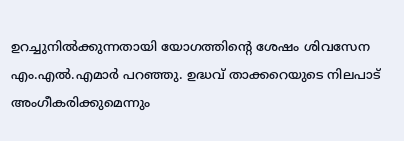ഉറച്ചുനില്‍ക്കുന്നതായി യോഗത്തിന്‍റെ ശേഷം ശിവസേന എം.എല്‍.എമാര്‍ പറഞ്ഞു. ഉദ്ധവ് താക്കറെയുടെ നിലപാട് അംഗീകരിക്കുമെന്നും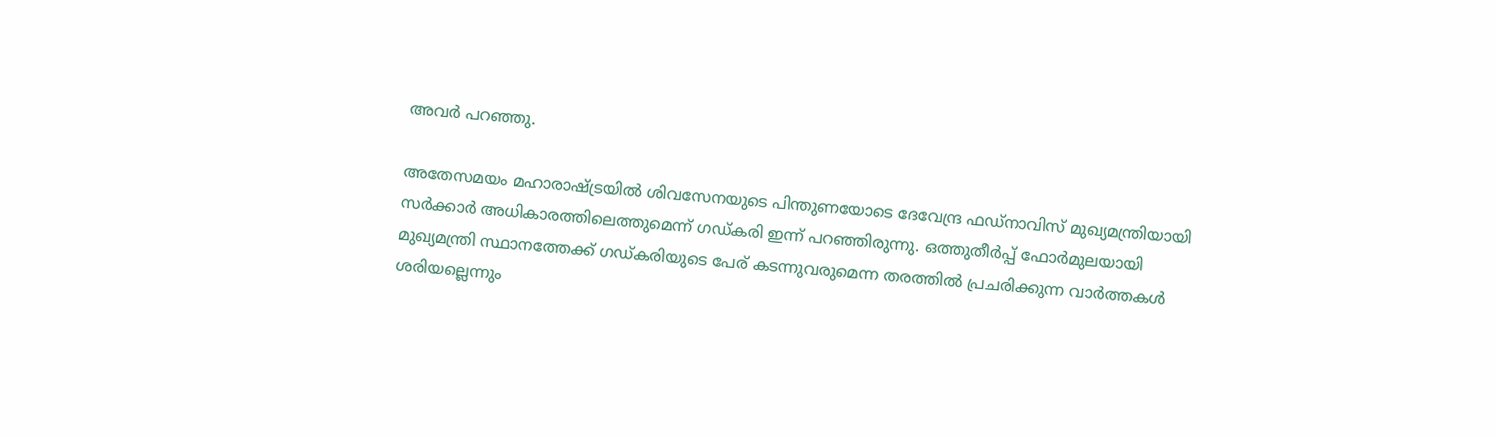അവര്‍ പറഞ്ഞു.

അതേസമയം മഹാരാഷ്ട്രയില്‍ ശിവസേനയുടെ പിന്തുണയോടെ ദേവേന്ദ്ര ഫഡ്‌നാവിസ് മുഖ്യമന്ത്രിയായി സര്‍ക്കാര്‍ അധികാരത്തിലെത്തുമെന്ന് ഗഡ്കരി ഇന്ന് പറഞ്ഞിരുന്നു. ഒത്തുതീര്‍പ്പ് ഫോര്‍മുലയായി മുഖ്യമന്ത്രി സ്ഥാനത്തേക്ക് ഗഡ്കരിയുടെ പേര് കടന്നുവരുമെന്ന തരത്തില്‍ പ്രചരിക്കുന്ന വാര്‍ത്തകള്‍ ശരിയല്ലെന്നും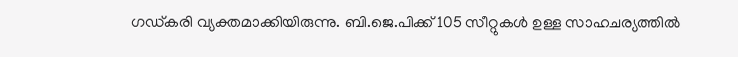ഗഡ്കരി വ്യക്തമാക്കിയിരുന്നു. ബി.ജെ.പിക്ക് 105 സീറ്റുകള്‍ ഉള്ള സാഹചര്യത്തില്‍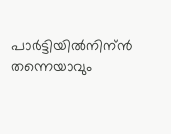പാര്‍ട്ടിയില്‍നിന്ന്‍ തന്നെയാവും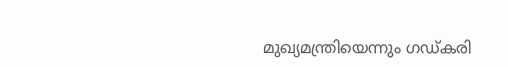മുഖ്യമന്ത്രിയെന്നും ഗഡ്കരി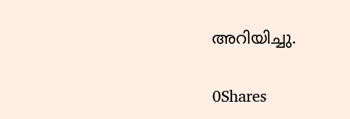അറിയിച്ചു.

0Shares